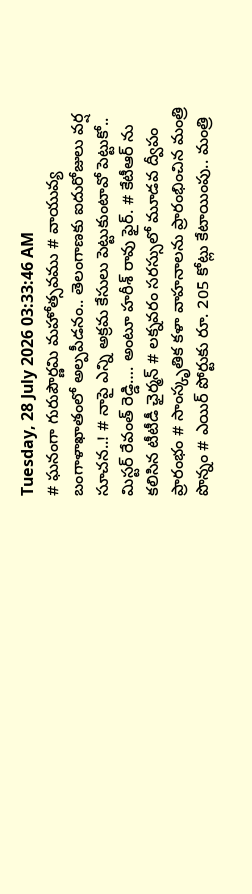Tuesday, 28 July 2026 03:33:46 AM
# ఘనంగా గురుపౌర్ణమి మహోత్సవము # వాయువ్య బంగాళాఖాతంలో అల్పపీడనం.. తెలంగాణకు ఐదురోజులు వర్ష సూచన..! # నాపై ఎన్ని అక్రమ కేసులు పెట్టుకుంటావో పెట్టుకో.. మిస్టర్ రేవంత్ రెడ్డి…. అంటూ హరీశ్ రావు ఫైర్. # కేటీఆర్ ను కలిసిన టీటీడీ ఛైర్మన్ # లక్నవరం సరస్సులో మూడవ ద్వీపం ప్రారంభం # సాంస్కృతిక కళా వాహనాలను ప్రారంభించిన మంత్రి పొన్నం # ఎయిర్ పోర్టుకు రూ. 205 కోట్లు కేటాయింపు.. మంత్రి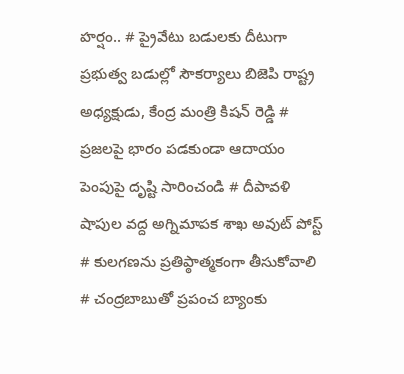హర్షం.. # ప్రైవేటు బడులకు దీటుగా ప్రభుత్వ బడుల్లో సౌకర్యాలు బిజెపి రాష్ట్ర అధ్యక్షుడు, కేంద్ర మంత్రి కిషన్ రెడ్డి # ప్రజలపై భారం పడకుండా ఆదాయం పెంపుపై దృష్టి సారించండి # దీపావళి షాపుల వద్ద అగ్నిమాపక శాఖ అవుట్ పోస్ట్ # కులగణను ప్రతిప్ఠాత్మకంగా తీసుకోవాలి # చంద్రబాబుతో ప్రపంచ బ్యాంకు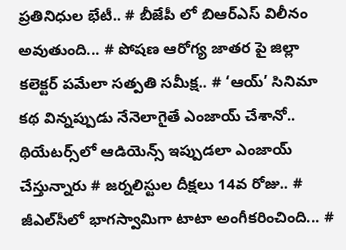ప్రతినిధుల భేటీ.. # బీజేపీ లో బిఆర్ఎస్ విలీనం అవుతుంది... # పోషణ ఆరోగ్య జాతర పై జిల్లా కలెక్టర్ పమేలా సత్పతి సమీక్ష.. # ‘ఆయ్’ సినిమా కథ విన్నప్పుడు నేనెలాగైతే ఎంజాయ్ చేశానో.. థియేట‌ర్స్‌లో ఆడియెన్స్ ఇప్పుడ‌లా ఎంజాయ్ చేస్తున్నారు # జర్నలిస్టుల దీక్షలు 14వ రోజు.. # జీఎల్‌సీలో భాగస్వామిగా టాటా అంగీకరించింది... #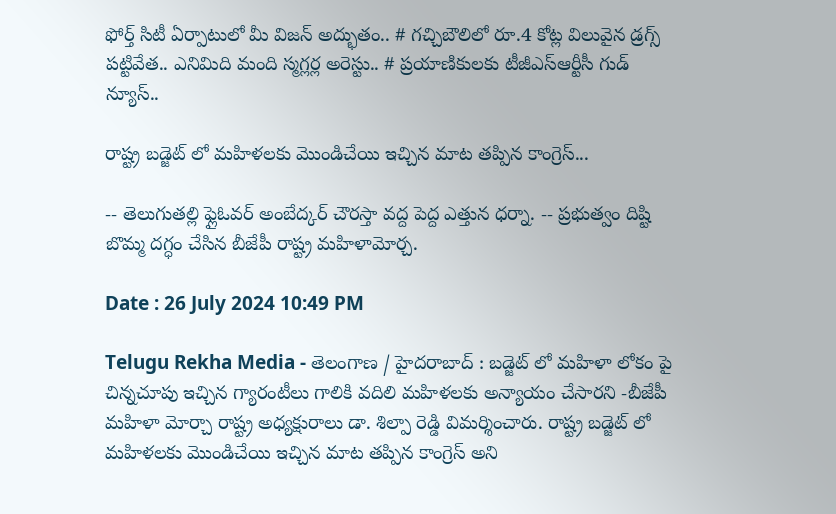ఫోర్త్ సిటీ ఏర్పాటులో మీ విజ‌న్ అద్భుతం.. # గచ్చిబౌలిలో రూ.4 కోట్ల విలువైన డ్రగ్స్ పట్టివేత.. ఎనిమిది మంది స్మగ్లర్ల అరెస్టు.. # ప్రయాణికులకు టీజీఎస్‌ఆర్టీసీ గుడ్ న్యూస్..

రాష్ట్ర బడ్జెట్ లో మహిళలకు మొండిచేయి ఇచ్చిన మాట తప్పిన కాంగ్రెస్...

-- తెలుగుతల్లి ఫ్లైఓవర్ అంబేద్కర్ చౌరస్తా వద్ద పెద్ద ఎత్తున ధర్నా. -- ప్రభుత్వం దిష్టి బొమ్మ దగ్ధం చేసిన బీజేపీ రాష్ట్ర మహిళామోర్చ.

Date : 26 July 2024 10:49 PM

Telugu Rekha Media - తెలంగాణ / హైదరాబాద్ : బడ్జెట్ లో మహిళా లోకం పై చిన్నచూపు ఇచ్చిన గ్యారంటీలు గాలికి వదిలి మహిళలకు అన్యాయం చేసారని -బీజేపీ మహిళా మోర్చా రాష్ట్ర అధ్యక్షురాలు డా. శిల్పా రెడ్డి విమర్శించారు. రాష్ట్ర బడ్జెట్ లో మహిళలకు మొండిచేయి ఇచ్చిన మాట తప్పిన కాంగ్రెస్ అని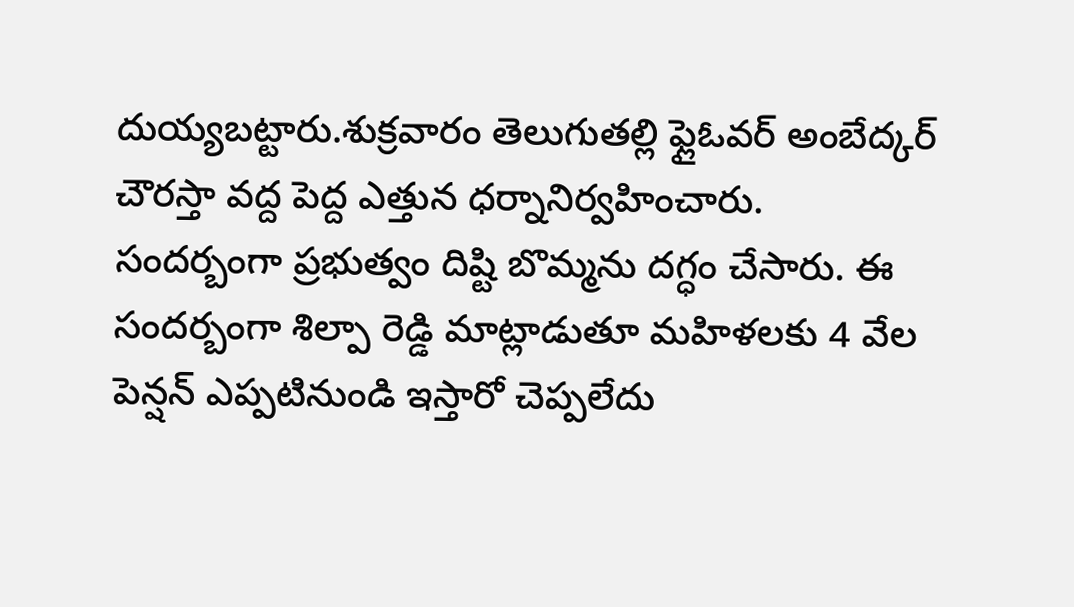దుయ్యబట్టారు.శుక్రవారం తెలుగుతల్లి ఫ్లైఓవర్ అంబేద్కర్ చౌరస్తా వద్ద పెద్ద ఎత్తున ధర్నానిర్వహించారు. సందర్బంగా ప్రభుత్వం దిష్టి బొమ్మను దగ్ధం చేసారు. ఈ సందర్బంగా శిల్పా రెడ్డి మాట్లాడుతూ మహిళలకు 4 వేల పెన్షన్ ఎప్పటినుండి ఇస్తారో చెప్పలేదు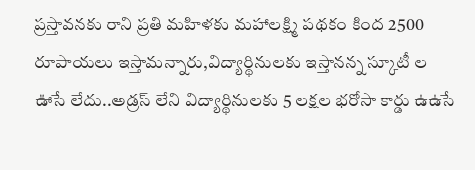ప్రస్తావనకు రాని ప్రతి మహిళకు మహాలక్ష్మి పథకం కింద 2500 రూపాయలు ఇస్తామన్నారు,విద్యార్థినులకు ఇస్తానన్న స్కూటీ ల ఊసే లేదు..అడ్రస్ లేని విద్యార్థినులకు 5 లక్షల భరోసా కార్డు ఉఉసే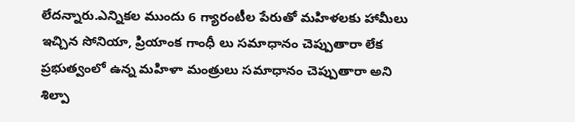లేదన్నారు.ఎన్నికల ముందు 6 గ్యారంటీల పేరుతో మహిళలకు హామీలు ఇచ్చిన సోనియా, ప్రియాంక గాంధీ లు సమాధానం చెప్పుతారా లేక ప్రభుత్వంలో ఉన్న మహిళా మంత్రులు సమాధానం చెప్పుతారా అని శిల్పా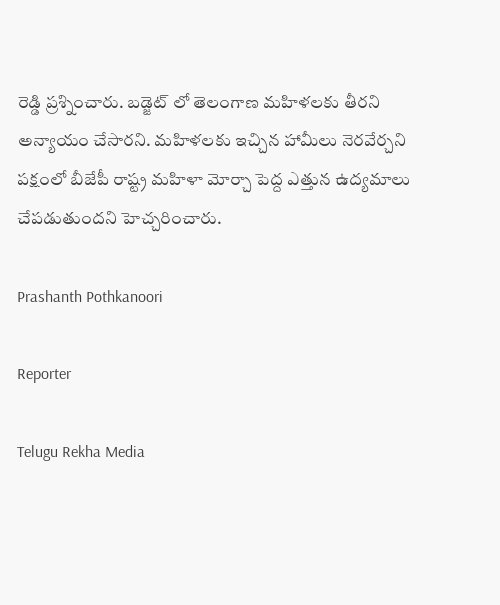రెడ్డి ప్రశ్నించారు. బడ్జెట్ లో తెలంగాణ మహిళలకు తీరని అన్యాయం చేసారని. మహిళలకు ఇచ్చిన హామీలు నెరవేర్చని పక్షంలో బీజేపీ రాష్ట్ర మహిళా మోర్చా పెద్ద ఎత్తున ఉద్యమాలు చేపడుతుందని హెచ్చరించారు.

Prashanth Pothkanoori

Reporter

Telugu Rekha Media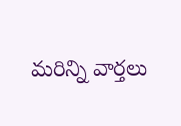మరిన్ని వార్తలు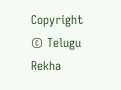Copyright © Telugu Rekha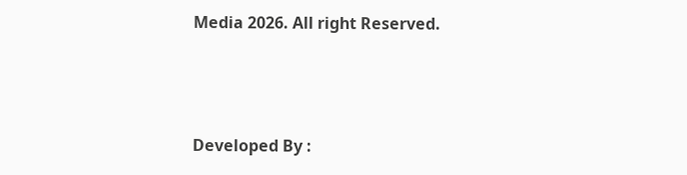Media 2026. All right Reserved.



Developed By :